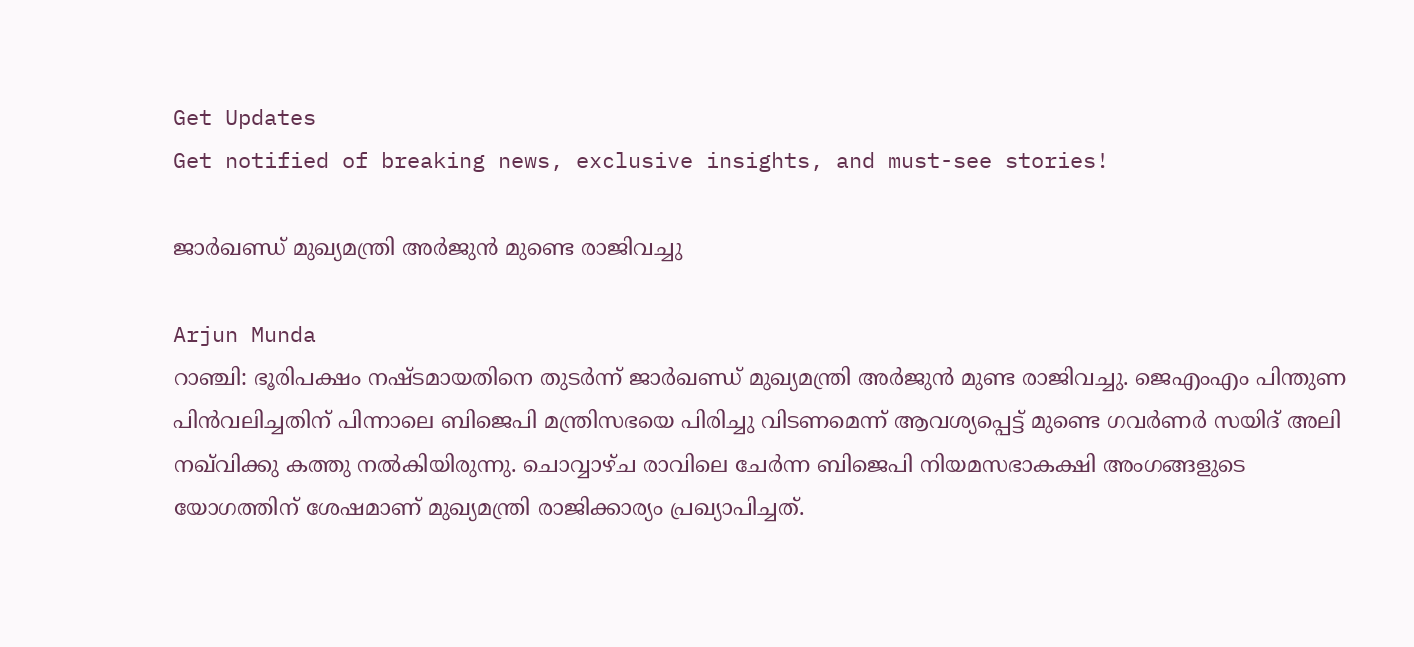Get Updates
Get notified of breaking news, exclusive insights, and must-see stories!

ജാര്‍ഖണ്ഡ് മുഖ്യമന്ത്രി അര്‍ജുന്‍ മുണ്ടെ രാജിവച്ചു

Arjun Munda
റാഞ്ചി: ഭൂരിപക്ഷം നഷ്ടമായതിനെ തുടര്‍ന്ന് ജാര്‍ഖണ്ഡ് മുഖ്യമന്ത്രി അര്‍ജുന്‍ മുണ്ട രാജിവച്ചു. ജെഎംഎം പിന്തുണ പിന്‍വലിച്ചതിന് പിന്നാലെ ബിജെപി മന്ത്രിസഭയെ പിരിച്ചു വിടണമെന്ന് ആവശ്യപ്പെട്ട് മുണ്ടെ ഗവര്‍ണര്‍ സയിദ് അലി നഖ്‌വിക്കു കത്തു നല്‍കിയിരുന്നു. ചൊവ്വാഴ്ച രാവിലെ ചേര്‍ന്ന ബിജെപി നിയമസഭാകക്ഷി അംഗങ്ങളുടെ യോഗത്തിന് ശേഷമാണ് മുഖ്യമന്ത്രി രാജിക്കാര്യം പ്രഖ്യാപിച്ചത്.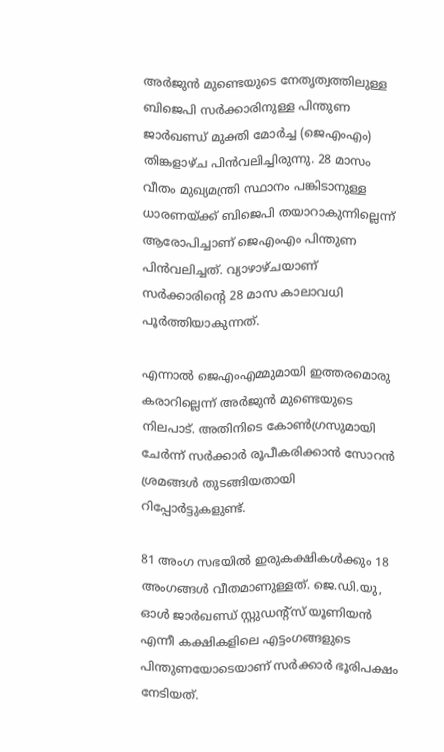അര്‍ജുന്‍ മുണ്ടെയുടെ നേതൃത്വത്തിലുള്ള ബിജെപി സര്‍ക്കാരിനുള്ള പിന്തുണ ജാര്‍ഖണ്ഡ് മുക്തി മോര്‍ച്ച (ജെഎംഎം) തിങ്കളാഴ്ച പിന്‍വലിച്ചിരുന്നു. 28 മാസം വീതം മുഖ്യമന്ത്രി സ്ഥാനം പങ്കിടാനുള്ള ധാരണയ്ക്ക് ബിജെപി തയാറാകുന്നില്ലെന്ന് ആരോപിച്ചാണ് ജെഎംഎം പിന്തുണ പിന്‍വലിച്ചത്. വ്യാഴാഴ്ചയാണ് സര്‍ക്കാരിന്റെ 28 മാസ കാലാവധി പൂര്‍ത്തിയാകുന്നത്.

എന്നാല്‍ ജെഎംഎമ്മുമായി ഇത്തരമൊരു കരാറില്ലെന്ന് അര്‍ജുന്‍ മുണ്ടെയുടെ നിലപാട്. അതിനിടെ കോണ്‍ഗ്രസുമായി ചേര്‍ന്ന് സര്‍ക്കാര്‍ രൂപീകരിക്കാന്‍ സോറന്‍ ശ്രമങ്ങള്‍ തുടങ്ങിയതായി റിപ്പോര്‍ട്ടുകളുണ്ട്.

81 അംഗ സഭയില്‍ ഇരുകക്ഷികള്‍ക്കും 18 അംഗങ്ങള്‍ വീതമാണുള്ളത്. ജെ.ഡി.യു, ഓള്‍ ജാര്‍ഖണ്ഡ് സ്റ്റുഡന്റ്‌സ് യൂണിയന്‍ എന്നീ കക്ഷികളിലെ എട്ടംഗങ്ങളുടെ പിന്തുണയോടെയാണ് സര്‍ക്കാര്‍ ഭൂരിപക്ഷം നേടിയത്.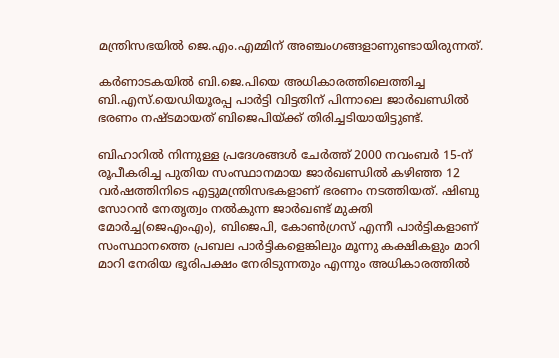മന്ത്രിസഭയില്‍ ജെ.എം.എമ്മിന് അഞ്ചംഗങ്ങളാണുണ്ടായിരുന്നത്.

കര്‍ണാടകയില്‍ ബി.ജെ.പിയെ അധികാരത്തിലെത്തിച്ച ബി.എസ്.യെഡിയൂരപ്പ പാര്‍ട്ടി വിട്ടതിന് പിന്നാലെ ജാര്‍ഖണ്ഡില്‍ ഭരണം നഷ്ടമായത് ബിജെപിയ്ക്ക് തിരിച്ചടിയായിട്ടുണ്ട്.

ബിഹാറില്‍ നിന്നുള്ള പ്രദേശങ്ങള്‍ ചേര്‍ത്ത് 2000 നവംബര്‍ 15-ന് രൂപീകരിച്ച പുതിയ സംസ്ഥാനമായ ജാര്‍ഖണ്ഡില്‍ കഴിഞ്ഞ 12 വര്‍ഷത്തിനിടെ എട്ടുമന്ത്രിസഭകളാണ് ഭരണം നടത്തിയത്. ഷിബു സോറന്‍ നേതൃത്വം നല്‍കുന്ന ജാര്‍ഖണ്ട് മുക്തി മോര്‍ച്ച(ജെഎംഎം), ബിജെപി, കോണ്‍ഗ്രസ് എന്നീ പാര്‍ട്ടികളാണ് സംസ്ഥാനത്തെ പ്രബല പാര്‍ട്ടികളെങ്കിലും മൂന്നു കക്ഷികളും മാറി മാറി നേരിയ ഭൂരിപക്ഷം നേരിടുന്നതും എന്നും അധികാരത്തില്‍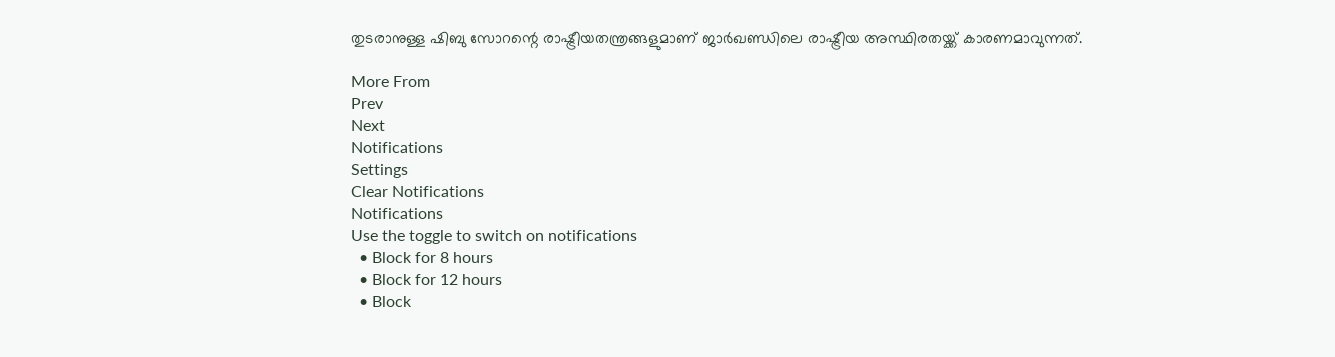തുടരാനുള്ള ഷിബു സോറന്റെ രാഷ്ട്രീയതന്ത്രങ്ങളുമാണ് ജാര്‍ഖണ്ഡിലെ രാഷ്ട്രീയ അസ്ഥിരതയ്ക്ക് കാരണമാവുന്നത്.

More From
Prev
Next
Notifications
Settings
Clear Notifications
Notifications
Use the toggle to switch on notifications
  • Block for 8 hours
  • Block for 12 hours
  • Block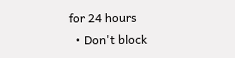for 24 hours
  • Don't block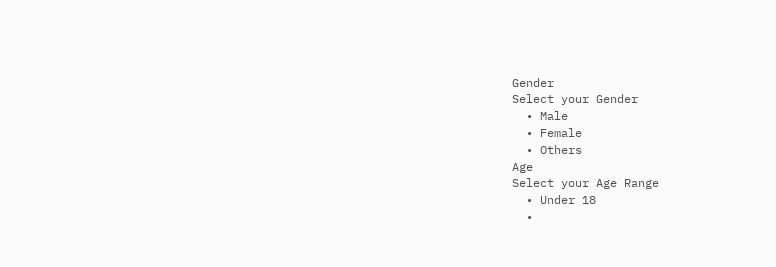Gender
Select your Gender
  • Male
  • Female
  • Others
Age
Select your Age Range
  • Under 18
  •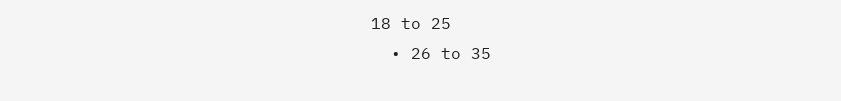18 to 25
  • 26 to 35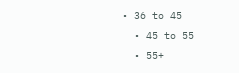• 36 to 45
  • 45 to 55
  • 55+